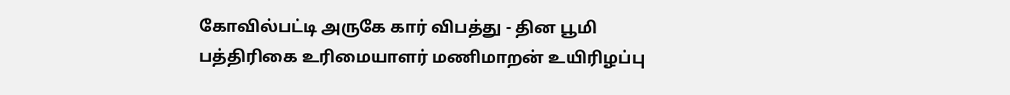கோவில்பட்டி அருகே கார் விபத்து - தின பூமி பத்திரிகை உரிமையாளர் மணிமாறன் உயிரிழப்பு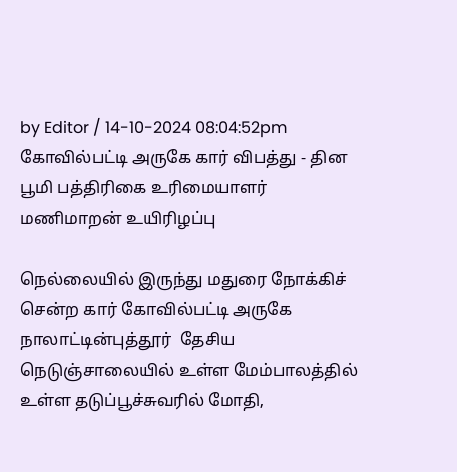by Editor / 14-10-2024 08:04:52pm
கோவில்பட்டி அருகே கார் விபத்து - தின பூமி பத்திரிகை உரிமையாளர் மணிமாறன் உயிரிழப்பு

நெல்லையில் இருந்து மதுரை நோக்கிச் சென்ற கார் கோவில்பட்டி அருகே நாலாட்டின்புத்தூர்  தேசிய நெடுஞ்சாலையில் உள்ள மேம்பாலத்தில் உள்ள தடுப்பூச்சுவரில் மோதி,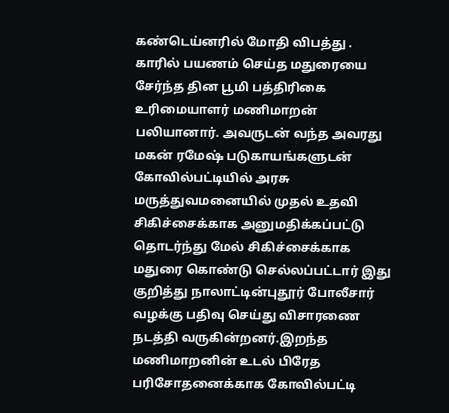கண்டெய்னரில் மோதி விபத்து . காரில் பயணம் செய்த மதுரையை சேர்ந்த தின பூமி பத்திரிகை உரிமையாளர் மணிமாறன் பலியானார். அவருடன் வந்த அவரது மகன் ரமேஷ் படுகாயங்களுடன் கோவில்பட்டியில் அரசு மருத்துவமனையில் முதல் உதவி சிகிச்சைக்காக அனுமதிக்கப்பட்டு தொடர்ந்து மேல் சிகிச்சைக்காக மதுரை கொண்டு செல்லப்பட்டார் இது குறித்து நாலாட்டின்புதூர் போலீசார் வழக்கு பதிவு செய்து விசாரணை நடத்தி வருகின்றனர்.இறந்த மணிமாறனின் உடல் பிரேத பரிசோதனைக்காக கோவில்பட்டி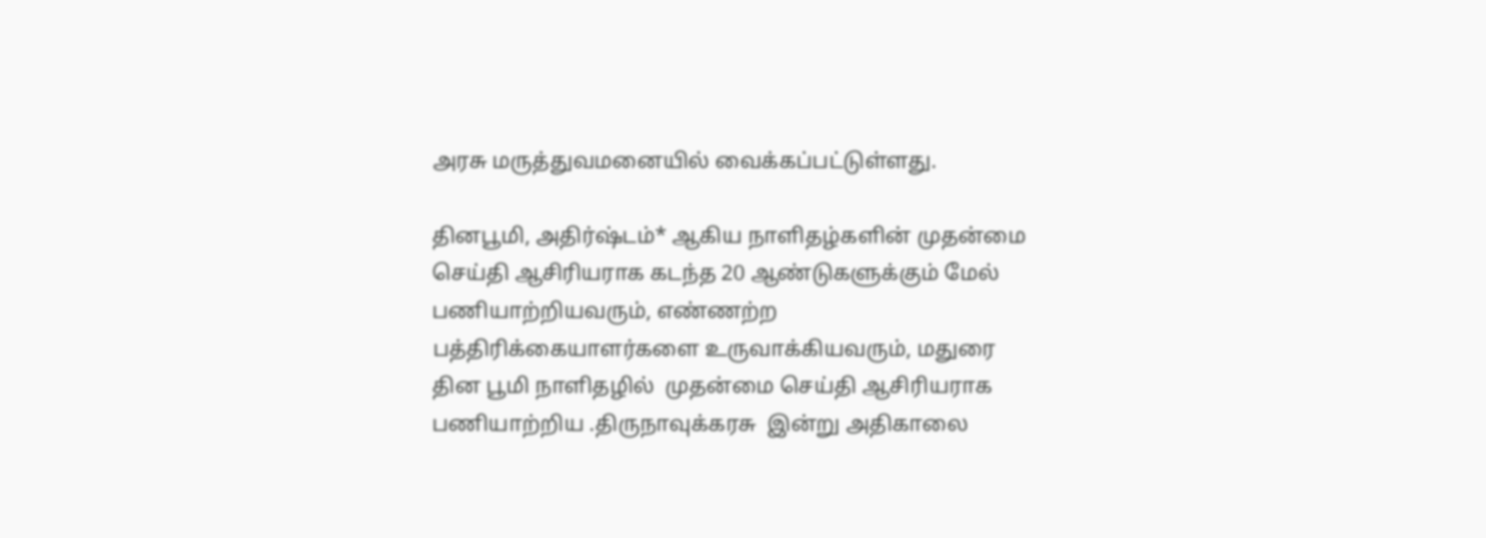அரசு மருத்துவமனையில் வைக்கப்பட்டுள்ளது.

தினபூமி, அதிர்ஷ்டம்* ஆகிய நாளிதழ்களின் முதன்மை செய்தி ஆசிரியராக கடந்த 20 ஆண்டுகளுக்கும் மேல் பணியாற்றியவரும், எண்ணற்ற பத்திரிக்கையாளர்களை உருவாக்கியவரும், மதுரை தின பூமி நாளிதழில்  முதன்மை செய்தி ஆசிரியராக பணியாற்றிய .திருநாவுக்கரசு  இன்று அதிகாலை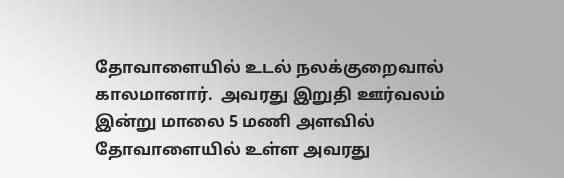தோவாளையில் உடல் நலக்குறைவால் காலமானார்.  அவரது இறுதி ஊர்வலம் இன்று மாலை 5 மணி அளவில் தோவாளையில் உள்ள அவரது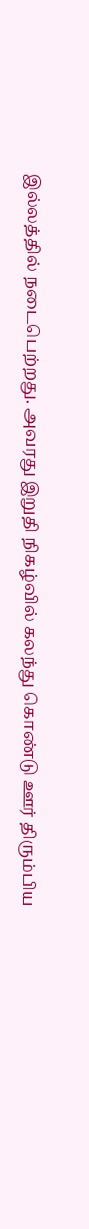இல்லத்தில் நடைபெற்றது. அவரது இறுதி நிகழ்வில் கலந்து கொண்டு ஊர் திரும்பிய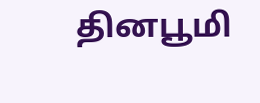தினபூமி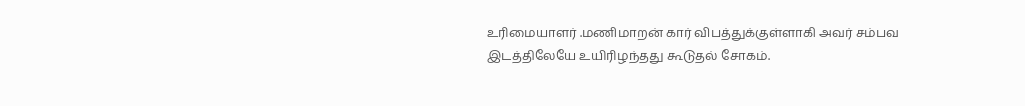உரிமையாளர் .மணிமாறன் கார் விபத்துக்குள்ளாகி அவர் சம்பவ இடத்திலேயே உயிரிழந்தது கூடுதல் சோகம்.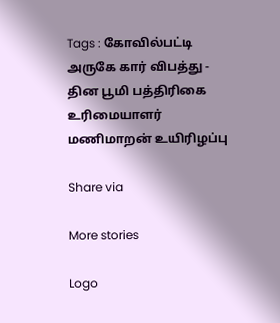Tags : கோவில்பட்டி அருகே கார் விபத்து - தின பூமி பத்திரிகை உரிமையாளர் மணிமாறன் உயிரிழப்பு

Share via

More stories

Logo